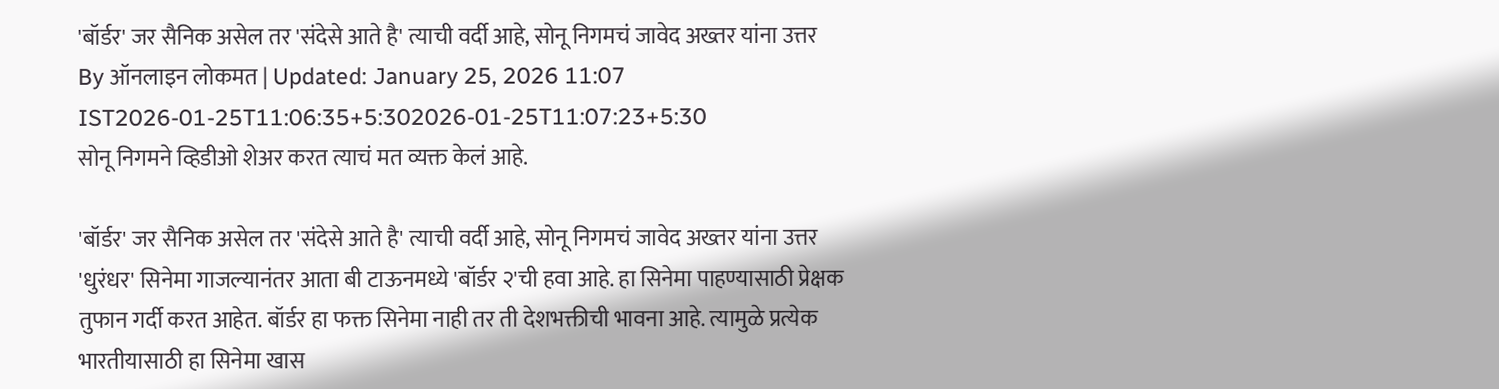'बॉर्डर' जर सैनिक असेल तर 'संदेसे आते है' त्याची वर्दी आहे, सोनू निगमचं जावेद अख्तर यांना उत्तर
By ऑनलाइन लोकमत | Updated: January 25, 2026 11:07 IST2026-01-25T11:06:35+5:302026-01-25T11:07:23+5:30
सोनू निगमने व्हिडीओ शेअर करत त्याचं मत व्यक्त केलं आहे.

'बॉर्डर' जर सैनिक असेल तर 'संदेसे आते है' त्याची वर्दी आहे, सोनू निगमचं जावेद अख्तर यांना उत्तर
'धुरंधर' सिनेमा गाजल्यानंतर आता बी टाऊनमध्ये 'बॉर्डर २'ची हवा आहे. हा सिनेमा पाहण्यासाठी प्रेक्षक तुफान गर्दी करत आहेत. बॉर्डर हा फक्त सिनेमा नाही तर ती देशभक्तीची भावना आहे. त्यामुळे प्रत्येक भारतीयासाठी हा सिनेमा खास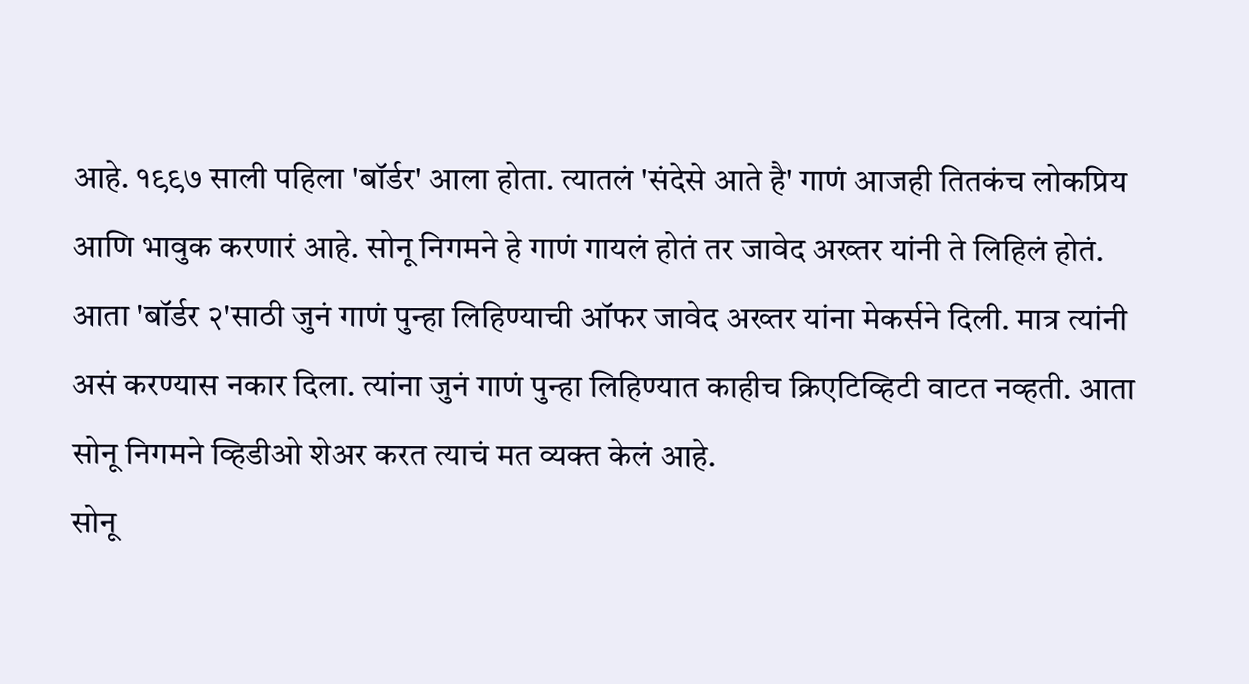आहे. १९९७ साली पहिला 'बॉर्डर' आला होता. त्यातलं 'संदेसे आते है' गाणं आजही तितकंच लोकप्रिय आणि भावुक करणारं आहे. सोनू निगमने हे गाणं गायलं होतं तर जावेद अख्तर यांनी ते लिहिलं होतं. आता 'बॉर्डर २'साठी जुनं गाणं पुन्हा लिहिण्याची ऑफर जावेद अख्तर यांना मेकर्सने दिली. मात्र त्यांनी असं करण्यास नकार दिला. त्यांना जुनं गाणं पुन्हा लिहिण्यात काहीच क्रिएटिव्हिटी वाटत नव्हती. आता सोनू निगमने व्हिडीओ शेअर करत त्याचं मत व्यक्त केलं आहे.
सोनू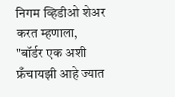निगम व्हिडीओ शेअर करत म्हणाला, "बॉर्डर एक अशी फ्रँचायझी आहे ज्यात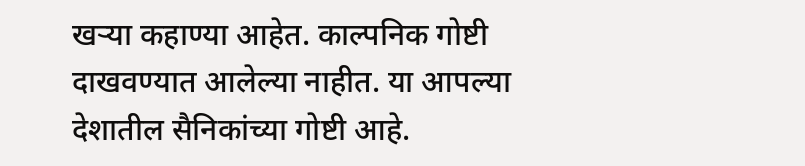खऱ्या कहाण्या आहेत. काल्पनिक गोष्टी दाखवण्यात आलेल्या नाहीत. या आपल्या देशातील सैनिकांच्या गोष्टी आहे.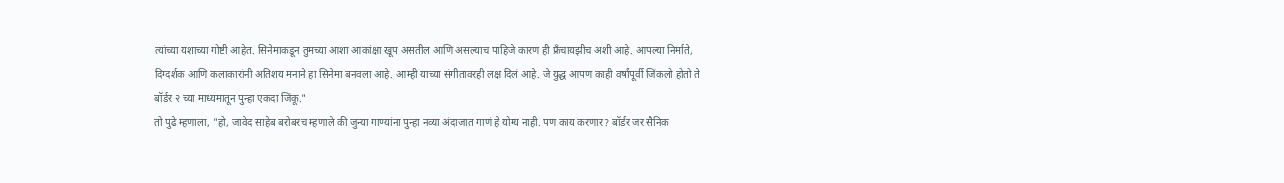त्यांच्या यशाच्या गोष्टी आहेत. सिनेमाकडून तुमच्या आशा आकांक्षा खूप असतील आणि असल्याच पाहिजे कारण ही फ्रँचायझीच अशी आहे. आपल्या निर्माते, दिग्दर्शक आणि कलाकारांनी अतिशय मनाने हा सिनेमा बनवला आहे. आम्ही याच्या संगीतावरही लक्ष दिलं आहे. जे युद्ध आपण काही वर्षांपूर्वी जिंकलो होतो ते बॉर्डर २ च्या माध्यमातून पुन्हा एकदा जिंकू."
तो पुढे म्हणाला, "हो, जावेद साहेब बरोबरच म्हणाले की जुन्या गाण्यांना पुन्हा नव्या अंदाजात गाणं हे योग्य नाही. पण काय करणार? बॉर्डर जर सैनिक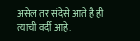असेल तर संदेसे आते है ही त्याची वर्दी आहे.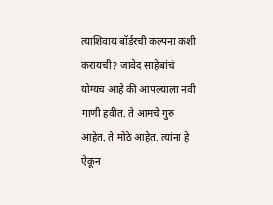त्याशिवाय बॉर्डरची कल्पना कशी करायची? जावेद साहेबांचं योग्यच आहे की आपल्याला नवी गाणी हवीत. ते आमचे गुरु आहेत. ते मोठे आहेत. त्यांना हे ऐकून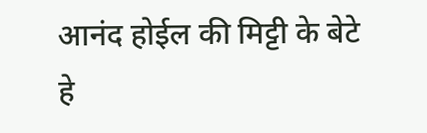आनंद होईल की मिट्टी के बेटे हे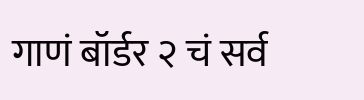गाणं बॉर्डर २ चं सर्व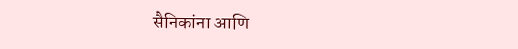सैनिकांना आणि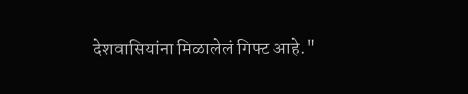देशवासियांना मिळालेलं गिफ्ट आहे."